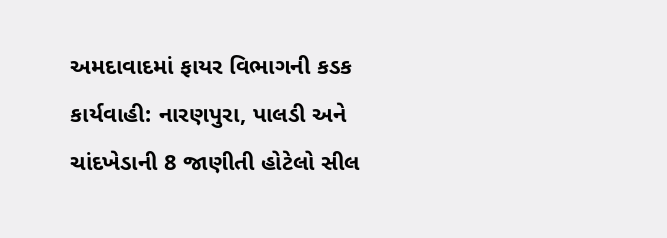અમદાવાદમાં ફાયર વિભાગની કડક કાર્યવાહી: નારણપુરા, પાલડી અને ચાંદખેડાની 8 જાણીતી હોટેલો સીલ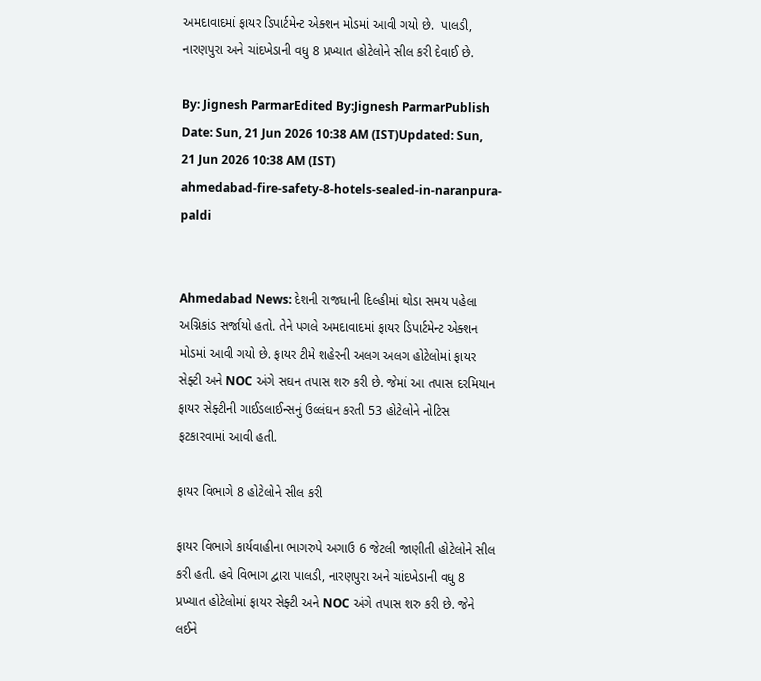અમદાવાદમાં ફાયર ડિપાર્ટમેન્ટ એક્શન મોડમાં આવી ગયો છે.  પાલડી, નારણપુરા અને ચાંદખેડાની વધુ 8 પ્રખ્યાત હોટેલોને સીલ કરી દેવાઈ છે.

By: Jignesh ParmarEdited By:Jignesh ParmarPublish Date: Sun, 21 Jun 2026 10:38 AM (IST)Updated: Sun, 21 Jun 2026 10:38 AM (IST)
ahmedabad-fire-safety-8-hotels-sealed-in-naranpura-paldi


Ahmedabad News: દેશની રાજધાની દિલ્હીમાં થોડા સમય પહેલા અગ્નિકાંડ સર્જાયો હતો. તેને પગલે અમદાવાદમાં ફાયર ડિપાર્ટમેન્ટ એક્શન મોડમાં આવી ગયો છે. ફાયર ટીમે શહેરની અલગ અલગ હોટેલોમાં ફાયર સેફ્ટી અને NOC અંગે સઘન તપાસ શરુ કરી છે. જેમાં આ તપાસ દરમિયાન ફાયર સેફ્ટીની ગાઈડલાઈન્સનું ઉલ્લંઘન કરતી 53 હોટેલોને નોટિસ ફટકારવામાં આવી હતી.

ફાયર વિભાગે 8 હોટેલોને સીલ કરી

ફાયર વિભાગે કાર્યવાહીના ભાગરુપે અગાઉ 6 જેટલી જાણીતી હોટેલોને સીલ કરી હતી. હવે વિભાગ દ્વારા પાલડી, નારણપુરા અને ચાંદખેડાની વધુ 8 પ્રખ્યાત હોટેલોમાં ફાયર સેફ્ટી અને NOC અંગે તપાસ શરુ કરી છે. જેને લઈને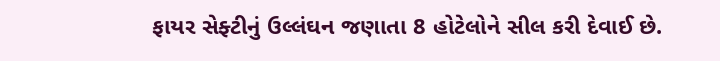ફાયર સેફ્ટીનું ઉલ્લંઘન જણાતા 8 હોટેલોને સીલ કરી દેવાઈ છે.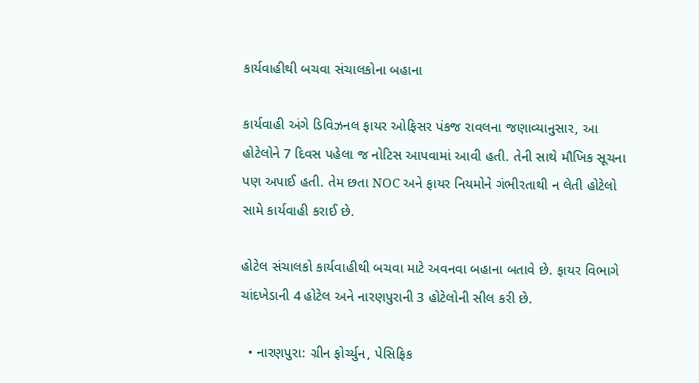કાર્યવાહીથી બચવા સંચાલકોના બહાના

કાર્યવાહી અંગે ડિવિઝનલ ફાયર ઓફિસર પંકજ રાવલના જણાવ્યાનુસાર, આ હોટેલોને 7 દિવસ પહેલા જ નોટિસ આપવામાં આવી હતી. તેની સાથે મૌખિક સૂચના પણ અપાઈ હતી. તેમ છતા NOC અને ફાયર નિયમોને ગંભીરતાથી ન લેતી હોટેલો સામે કાર્યવાહી કરાઈ છે.

હોટેલ સંચાલકો કાર્યવાહીથી બચવા માટે અવનવા બહાના બતાવે છે. ફાયર વિભાગે ચાંદખેડાની 4 હોટેલ અને નારણપુરાની 3 હોટેલોની સીલ કરી છે.

  • નારણપુરા: ગ્રીન ફોર્ચ્યુન, પેસિફિક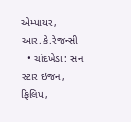એમ્પાયર, આર.કે.રેજન્સી
  • ચાંદખેડા: સન સ્ટાર ઇજન, ફિલિપ,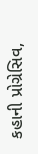કહાની પ્રોગ્રેસિવ,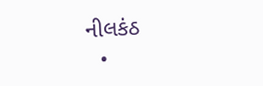નીલકંઠ
  •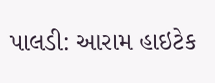પાલડી: આરામ હાઇટેક